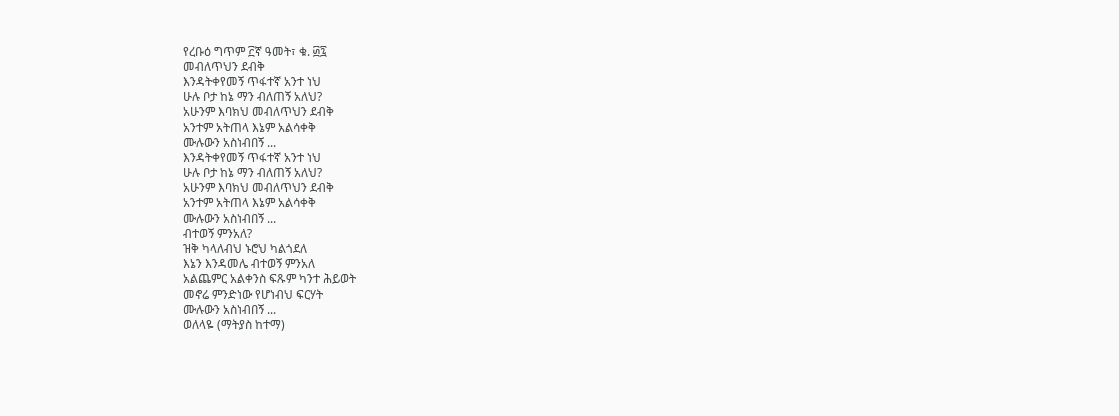የረቡዕ ግጥም ፫ኛ ዓመት፣ ቁ. ፴፯
መብለጥህን ደብቅ
እንዳትቀየመኝ ጥፋተኛ አንተ ነህ
ሁሉ ቦታ ከኔ ማን ብለጠኝ አለህ?
አሁንም እባክህ መብለጥህን ደብቅ
አንተም አትጠላ እኔም አልሳቀቅ
ሙሉውን አስነብበኝ ...
እንዳትቀየመኝ ጥፋተኛ አንተ ነህ
ሁሉ ቦታ ከኔ ማን ብለጠኝ አለህ?
አሁንም እባክህ መብለጥህን ደብቅ
አንተም አትጠላ እኔም አልሳቀቅ
ሙሉውን አስነብበኝ ...
ብተወኝ ምንአለ?
ዝቅ ካላለብህ ኑሮህ ካልጎደለ
እኔን እንዳመሌ ብተወኝ ምንአለ
አልጨምር አልቀንስ ፍጹም ካንተ ሕይወት
መኖሬ ምንድነው የሆነብህ ፍርሃት
ሙሉውን አስነብበኝ ...
ወለላዬ (ማትያስ ከተማ)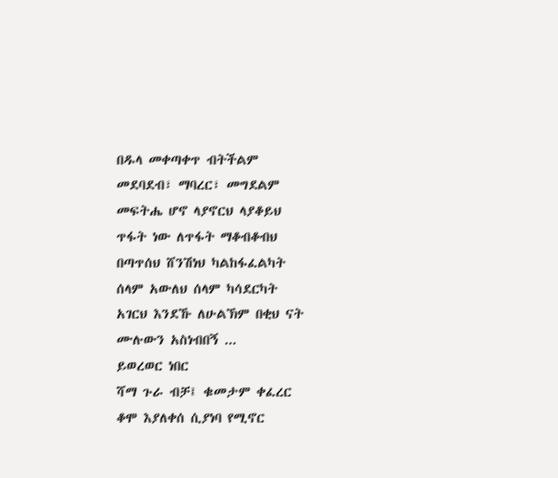በዱላ መቀጣቀጥ ብትችልም
መደባደብ፣ ማባረር፣ መግደልም
መፍትሔ ሆኖ ላያኖርህ ላያቆይህ
ጥፋት ነው ለጥፋት ማቆብቆብህ
በጣጥሰህ ሸንሽነህ ካልከፋፈልካት
ሰላም አውለህ ሰላም ካሳደርካት
አገርህ እንደኹ ለሁልኽም በቂህ ናት
ሙሉውን አስነብበኝ ...
ይወረወር ነበር
ሻማ ጉራ ብቻ፤ ቁመታም ቀፈረር
ቆሞ እያለቀሰ ሲያነባ የሚኖር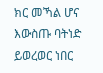ክር መኻል ሆና እውስጡ ባትነድ
ይወረወር ነበር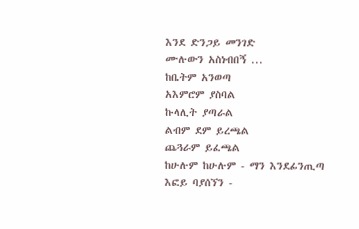እንደ ድንጋይ መንገድ
ሙሉውን አስነብበኝ ...
ከቤትም አንወጣ
አእምሮም ያስባል
ኩላሊት ያጣራል
ልብም ደም ይረጫል
ጨጓራም ይፈጫል
ከሁሉም ከሁሉም - ማን እንደፊንጢጣ
እፎይ ባያሰኘን -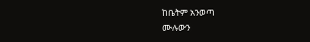ከቤትም አንወጣ
ሙሉውን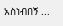አስነብበኝ ...